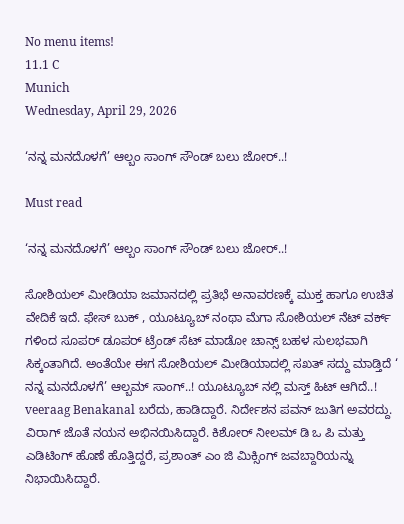No menu items!
11.1 C
Munich
Wednesday, April 29, 2026

‘ನನ್ನ ಮನದೊಳಗೆ’ ಆಲ್ಬಂ ಸಾಂಗ್ ಸೌಂಡ್ ಬಲು ಜೋರ್..!

Must read

‘ನನ್ನ ಮನದೊಳಗೆ’ ಆಲ್ಬಂ ಸಾಂಗ್ ಸೌಂಡ್ ಬಲು ಜೋರ್..!

ಸೋಶಿಯಲ್ ಮೀಡಿಯಾ ಜಮಾನದಲ್ಲಿ ಪ್ರತಿಭೆ ಅನಾವರಣಕ್ಕೆ ಮುಕ್ತ ಹಾಗೂ ಉಚಿತ ವೇದಿಕೆ ಇದೆ. ಫೇಸ್ ಬುಕ್ , ಯೂಟ್ಯೂಬ್ ನಂಥಾ ಮೆಗಾ ಸೋಶಿಯಲ್ ನೆಟ್ ವರ್ಕ್ ಗಳಿಂದ ಸೂಪರ್ ಡೂಪರ್ ಟ್ರೆಂಡ್ ಸೆಟ್ ಮಾಡೋ ಚಾನ್ಸ್ ಬಹಳ ಸುಲಭವಾಗಿ ಸಿಕ್ಕಂತಾಗಿದೆ. ಅಂತೆಯೇ ಈಗ ಸೋಶಿಯಲ್ ಮೀಡಿಯಾದಲ್ಲಿ ಸಖತ್ ಸದ್ದು ಮಾಡ್ತಿದೆ ‘ ನನ್ನ ಮನದೊಳಗೆ’ ಆಲ್ಬಮ್ ಸಾಂಗ್..! ಯೂಟ್ಯೂಬ್ ನಲ್ಲಿ ಮಸ್ತ್ ಹಿಟ್ ಆಗಿದೆ..!
veeraag Benakanal ಬರೆದು, ಹಾಡಿದ್ದಾರೆ. ನಿರ್ದೇಶನ ಪವನ್ ಜುತಿಗ ಅವರದ್ದು. ವಿರಾಗ್ ಜೊತೆ ನಯನ ಅಭಿನಯಿಸಿದ್ದಾರೆ. ಕಿಶೋರ್ ನೀಲಮ್ ಡಿ ಒ ಪಿ ಮತ್ತು ಎಡಿಟಿಂಗ್ ಹೊಣೆ ಹೊತ್ತಿದ್ದರೆ, ಪ್ರಶಾಂತ್ ಎಂ ಜಿ ಮಿಕ್ಸಿಂಗ್ ಜವಬ್ದಾರಿಯನ್ನು ನಿಭಾಯಿಸಿದ್ದಾರೆ.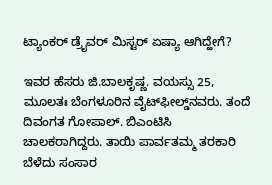ಟ್ಯಾಂಕರ್ ಡ್ರೈವರ್ ಮಿಸ್ಟರ್ ಏಷ್ಯಾ ಆಗಿದ್ಹೇಗೆ?

ಇವರ ಹೆಸರು ಜಿ.ಬಾಲಕೃಷ್ಣ. ವಯಸ್ಸು 25, ಮೂಲತಃ ಬೆಂಗಳೂರಿನ ವೈಟ್‌ಫೀಲ್ಡ್‌ನವರು. ತಂದೆ ದಿವಂಗತ ಗೋಪಾಲ್‌. ಬಿಎಂಟಿಸಿ ಚಾಲಕರಾಗಿದ್ದರು. ತಾಯಿ ಪಾರ್ವತಮ್ಮ ತರಕಾರಿ ಬೆಳೆದು ಸಂಸಾರ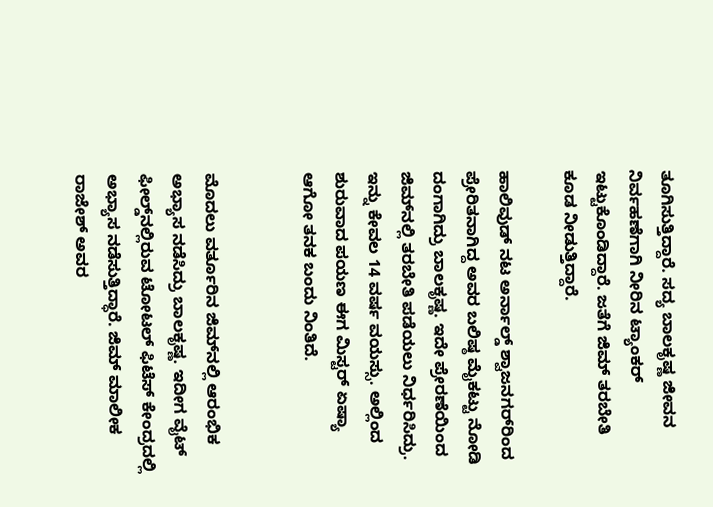ತೂಗಿಸುತ್ತಿದ್ದಾರೆ. ಸದ್ಯ ಬಾಲಕೃಷ್ಣ ಜೀವನ ನಿರ್ವಹಣೆಗಾಗಿ ನೀರಿನ ಟ್ಯಾಂಕರ್‌ ಇಟ್ಟುಕೊಂಡಿದ್ದಾರೆ. ಜತೆಗೆ ಜಿಮ್‌ ತರಬೇತಿ ಕೂಡ ನೀಡುತ್ತಿದ್ದಾರೆ.

ಹಾಲಿವುಡ್‌ ನಟ ಅರ್ನಾಲ್ಡ್‌ ಶ್ವಾಜನಗರ್‌ರಿಂದ ಪ್ರೇರಿತನಾಗಿದ್ದ ಅವರ ಬಲಿಷ್ಠ ಮೈಕಟ್ಟು ನೋಡಿ ದಂಗಾಗಿದ್ರು ಬಾಲಕೃಷ್ಣ. ಇದೇ ಪ್ರೇರಣೆಯಿಂದ ಜಿಮ್‌ನಲ್ಲಿ ತರಬೇತಿ ಪಡೆಯಲು ನಿರ್ಧರಿಸಿದ್ರು. ಇನ್ನು ಕೇವಲ 14 ವರ್ಷ ವಯಸ್ಸು. ಅಲ್ಲಿಂದ ಶುರುವಾದ ಪಯಣ ಈಗ ಮಿಸ್ಟರ್ ಏಷ್ಯಾ ಆಗೋ ತನಕ ಬಂದು ನಿಂತಿದೆ.


ಮೊದಲು ವರ್ತೂರಿನ ಜಿಮ್‌ನಲ್ಲಿ ಆರಂಭಿಕ ಅಭ್ಯಾಸ ನಡೆಸಿದ್ರು ಬಾಲಕೃಷ್ಣ. ಇದೀಗ ವೈಟ್‌ ಫೀಲ್ಡ್‌ನಲ್ಲಿರುವ ಟೋಟಲ್‌ ಫಿಟೆಸ್‌ ಕೇಂದ್ರದಲ್ಲಿ ಅಭ್ಯಾಸ ನಡೆಸುತ್ತಿದ್ಧಾರೆ. ಜಿಮ್‌ ಮಾಲೀಕ ರಾಜೇಶ್‌ ಅವರ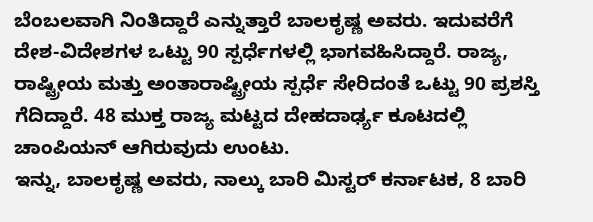ಬೆಂಬಲವಾಗಿ ನಿಂತಿದ್ದಾರೆ ಎನ್ನುತ್ತಾರೆ ಬಾಲಕೃಷ್ಣ ಅವರು. ಇದುವರೆಗೆ ದೇಶ-ವಿದೇಶಗಳ ಒಟ್ಟು 90 ಸ್ಪರ್ಧೆಗಳಲ್ಲಿ ಭಾಗವಹಿಸಿದ್ದಾರೆ. ರಾಜ್ಯ, ರಾಷ್ಟ್ರೀಯ ಮತ್ತು ಅಂತಾರಾಷ್ಟ್ರೀಯ ಸ್ಪರ್ಧೆ ಸೇರಿದಂತೆ ಒಟ್ಟು 90 ಪ್ರಶಸ್ತಿ ಗೆದಿದ್ದಾರೆ. 48 ಮುಕ್ತ ರಾಜ್ಯ ಮಟ್ಟದ ದೇಹದಾರ್ಢ್ಯ ಕೂಟದಲ್ಲಿ ಚಾಂಪಿಯನ್‌ ಆಗಿರುವುದು ಉಂಟು.
ಇನ್ನು, ಬಾಲಕೃಷ್ಣ ಅವರು, ನಾಲ್ಕು ಬಾರಿ ಮಿಸ್ಟರ್‌ ಕರ್ನಾಟಕ, 8 ಬಾರಿ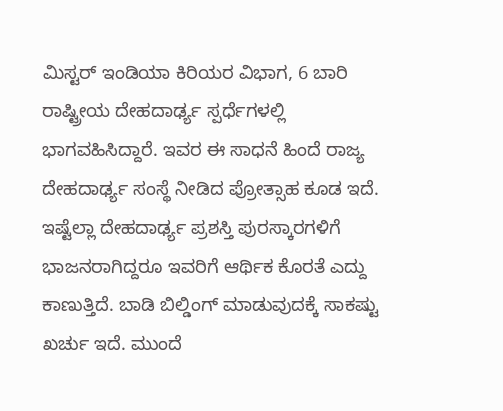ಮಿಸ್ಟರ್‌ ಇಂಡಿಯಾ ಕಿರಿಯರ ವಿಭಾಗ, 6 ಬಾರಿ ರಾಷ್ಟ್ರೀಯ ದೇಹದಾರ್ಢ್ಯ ಸ್ಪರ್ಧೆಗಳಲ್ಲಿ ಭಾಗವಹಿಸಿದ್ದಾರೆ. ಇವರ ಈ ಸಾಧನೆ ಹಿಂದೆ ರಾಜ್ಯ ದೇಹದಾರ್ಢ್ಯ ಸಂಸ್ಥೆ ನೀಡಿದ ಪ್ರೋತ್ಸಾಹ ಕೂಡ ಇದೆ.
ಇಷ್ಟೆಲ್ಲಾ ದೇಹದಾರ್ಢ್ಯ ಪ್ರಶಸ್ತಿ ಪುರಸ್ಕಾರಗಳಿಗೆ ಭಾಜನರಾಗಿದ್ದರೂ ಇವರಿಗೆ ಆರ್ಥಿಕ ಕೊರತೆ ಎದ್ದು ಕಾಣುತ್ತಿದೆ. ಬಾಡಿ ಬಿಲ್ಡಿಂಗ್‌ ಮಾಡುವುದಕ್ಕೆ ಸಾಕಷ್ಟು ಖರ್ಚು ಇದೆ. ಮುಂದೆ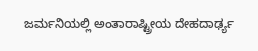ಜರ್ಮನಿಯಲ್ಲಿ ಅಂತಾರಾಷ್ಟ್ರೀಯ ದೇಹದಾರ್ಢ್ಯ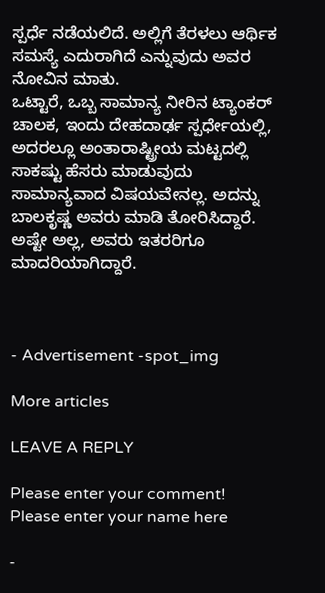ಸ್ಪರ್ಧೆ ನಡೆಯಲಿದೆ. ಅಲ್ಲಿಗೆ ತೆರಳಲು ಆರ್ಥಿಕ ಸಮಸ್ಯೆ ಎದುರಾಗಿದೆ ಎನ್ನುವುದು ಅವರ ನೋವಿನ ಮಾತು.
ಒಟ್ಟಾರೆ, ಒಬ್ಬ ಸಾಮಾನ್ಯ ನೀರಿನ ಟ್ಯಾಂಕರ್ ಚಾಲಕ, ಇಂದು ದೇಹದಾರ್ಢ ಸ್ಪರ್ಧೇಯಲ್ಲಿ, ಅದರಲ್ಲೂ ಅಂತಾರಾಷ್ಟ್ರೀಯ ಮಟ್ಟದಲ್ಲಿ ಸಾಕಷ್ಟು ಹೆಸರು ಮಾಡುವುದು ಸಾಮಾನ್ಯವಾದ ವಿಷಯವೇನಲ್ಲ. ಅದನ್ನು ಬಾಲಕೃಷ್ಣ ಅವರು ಮಾಡಿ ತೋರಿಸಿದ್ದಾರೆ. ಅಷ್ಟೇ ಅಲ್ಲ, ಅವರು ಇತರರಿಗೂ ಮಾದರಿಯಾಗಿದ್ದಾರೆ.



- Advertisement -spot_img

More articles

LEAVE A REPLY

Please enter your comment!
Please enter your name here

-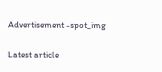Advertisement -spot_img

Latest article